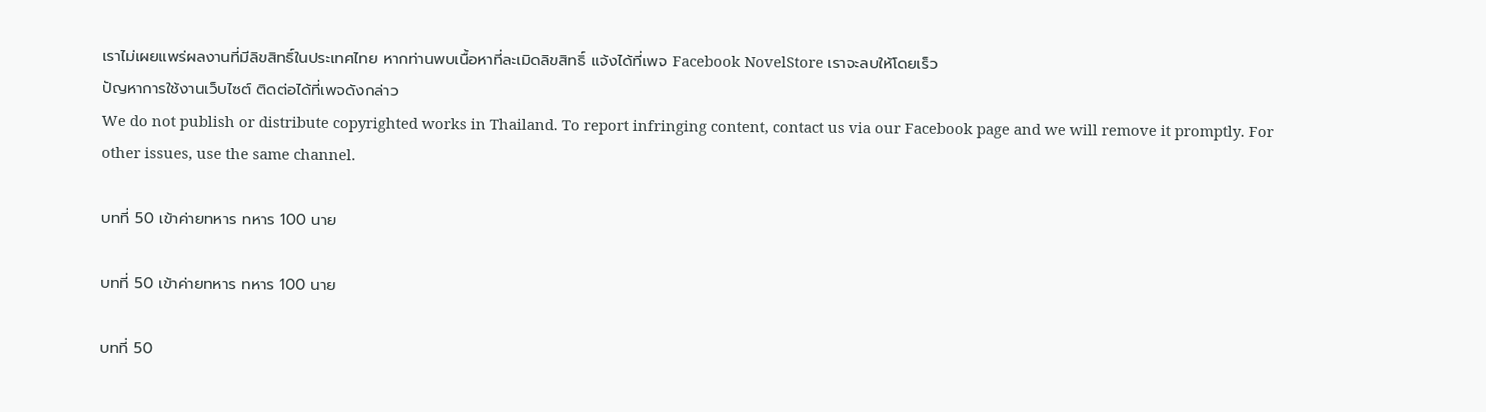เราไม่เผยแพร่ผลงานที่มีลิขสิทธิ์ในประเทศไทย หากท่านพบเนื้อหาที่ละเมิดลิขสิทธิ์ แจ้งได้ที่เพจ Facebook NovelStore เราจะลบให้โดยเร็ว
ปัญหาการใช้งานเว็บไซต์ ติดต่อได้ที่เพจดังกล่าว
We do not publish or distribute copyrighted works in Thailand. To report infringing content, contact us via our Facebook page and we will remove it promptly. For other issues, use the same channel.

บทที่ 50 เข้าค่ายทหาร ทหาร 100 นาย

บทที่ 50 เข้าค่ายทหาร ทหาร 100 นาย

บทที่ 50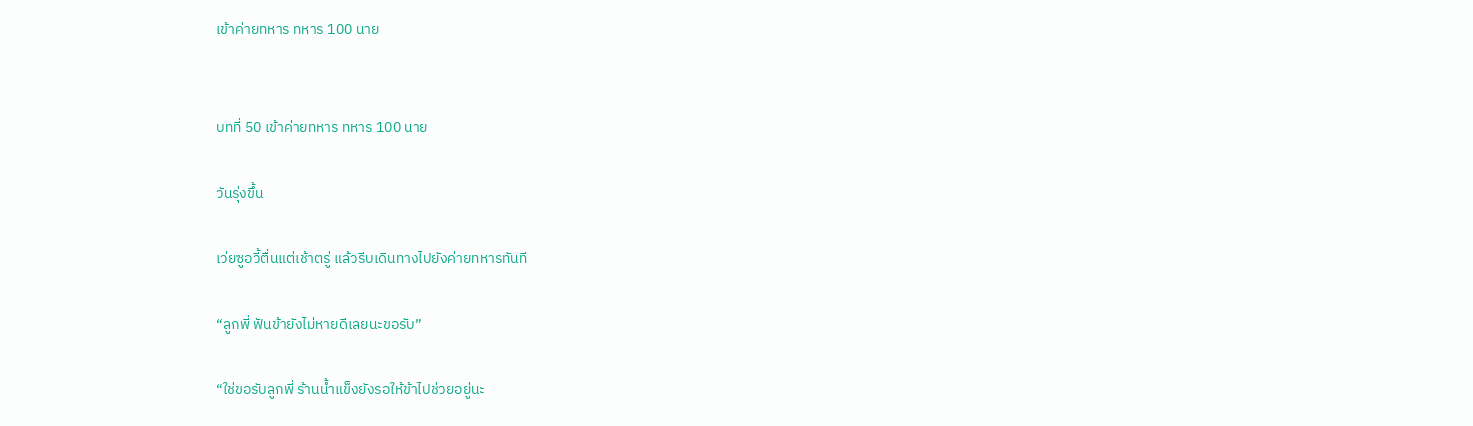เข้าค่ายทหาร ทหาร 100 นาย


บทที่ 50 เข้าค่ายทหาร ทหาร 100 นาย

วันรุ่งขึ้น

เว่ยซูอวี้ตื่นแต่เช้าตรู่ แล้วรีบเดินทางไปยังค่ายทหารทันที

“ลูกพี่ ฟันข้ายังไม่หายดีเลยนะขอรับ”

“ใช่ขอรับลูกพี่ ร้านน้ำแข็งยังรอให้ข้าไปช่วยอยู่นะ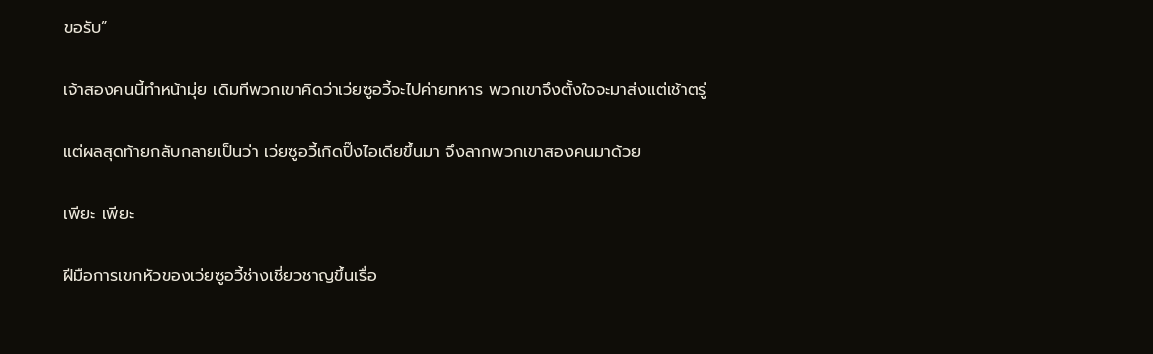ขอรับ”

เจ้าสองคนนี้ทำหน้ามุ่ย เดิมทีพวกเขาคิดว่าเว่ยซูอวี้จะไปค่ายทหาร พวกเขาจึงตั้งใจจะมาส่งแต่เช้าตรู่

แต่ผลสุดท้ายกลับกลายเป็นว่า เว่ยซูอวี้เกิดปิ๊งไอเดียขึ้นมา จึงลากพวกเขาสองคนมาด้วย

เพียะ เพียะ

ฝีมือการเขกหัวของเว่ยซูอวี้ช่างเชี่ยวชาญขึ้นเรื่อ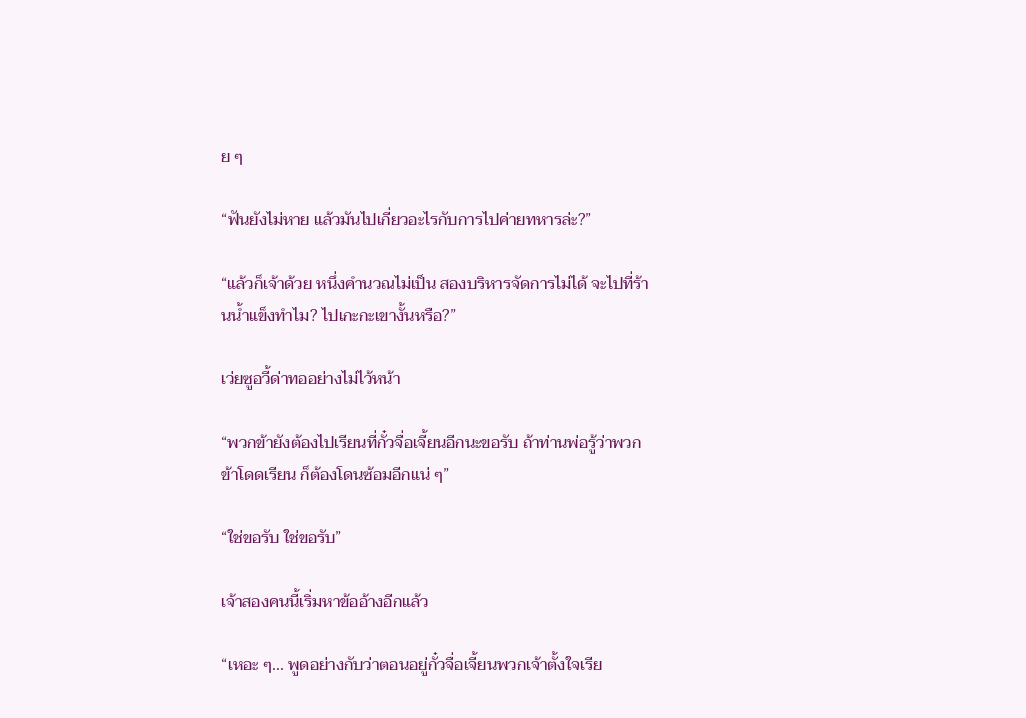ย ๆ

“ฟันยังไม่หาย แล้วมันไปเกี่ยวอะไรกับการไปค่ายทหารล่ะ?”

“แล้วก็เจ้าด้วย หนึ่งคำนวณไม่เป็น สองบริหารจัดการไม่ได้ จะไปที่ร้านน้ำแข็งทำไม? ไปเกะกะเขางั้นหรือ?”

เว่ยซูอวี้ด่าทออย่างไม่ไว้หน้า

“พวกข้ายังต้องไปเรียนที่กั๋วจื่อเจี้ยนอีกนะขอรับ ถ้าท่านพ่อรู้ว่าพวกข้าโดดเรียน ก็ต้องโดนซ้อมอีกแน่ ๆ”

“ใช่ขอรับ ใช่ขอรับ”

เจ้าสองคนนี้เริ่มหาข้ออ้างอีกแล้ว

“เหอะ ๆ... พูดอย่างกับว่าตอนอยู่กั๋วจื่อเจี้ยนพวกเจ้าตั้งใจเรีย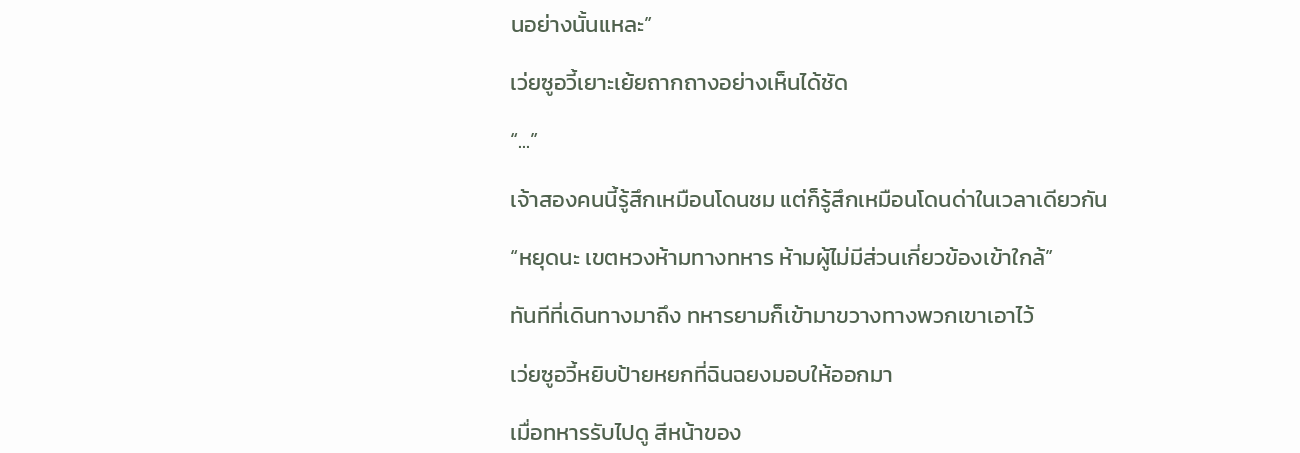นอย่างนั้นแหละ”

เว่ยซูอวี้เยาะเย้ยถากถางอย่างเห็นได้ชัด

“...”

เจ้าสองคนนี้รู้สึกเหมือนโดนชม แต่ก็รู้สึกเหมือนโดนด่าในเวลาเดียวกัน

“หยุดนะ เขตหวงห้ามทางทหาร ห้ามผู้ไม่มีส่วนเกี่ยวข้องเข้าใกล้”

ทันทีที่เดินทางมาถึง ทหารยามก็เข้ามาขวางทางพวกเขาเอาไว้

เว่ยซูอวี้หยิบป้ายหยกที่ฉินฉยงมอบให้ออกมา

เมื่อทหารรับไปดู สีหน้าของ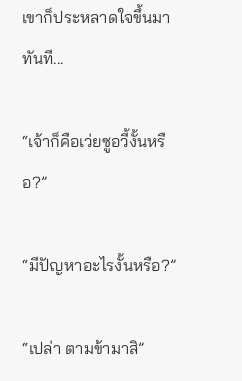เขาก็ประหลาดใจขึ้นมาทันที...

“เจ้าก็คือเว่ยซูอวี้งั้นหรือ?”

“มีปัญหาอะไรงั้นหรือ?”

“เปล่า ตามข้ามาสิ”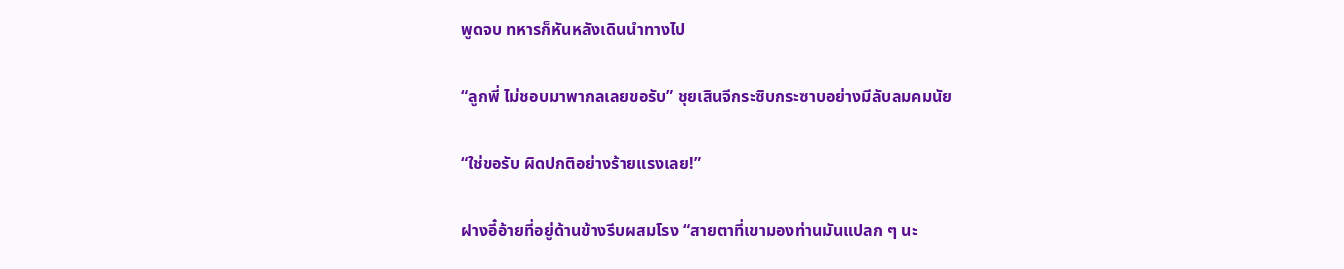พูดจบ ทหารก็หันหลังเดินนำทางไป

“ลูกพี่ ไม่ชอบมาพากลเลยขอรับ” ชุยเสินจีกระซิบกระซาบอย่างมีลับลมคมนัย

“ใช่ขอรับ ผิดปกติอย่างร้ายแรงเลย!”

ฝางอี๋อ้ายที่อยู่ด้านข้างรีบผสมโรง “สายตาที่เขามองท่านมันแปลก ๆ นะ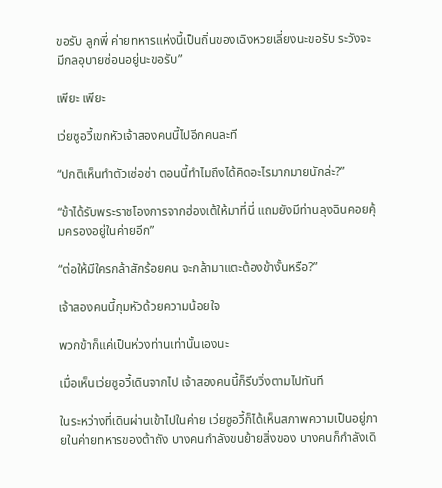ขอรับ ลูกพี่ ค่ายทหารแห่งนี้เป็นถิ่นของเฉิงหวยเลี่ยงนะขอรับ ระวังจะมีกลอุบายซ่อนอยู่นะขอรับ”

เพียะ เพียะ

เว่ยซูอวี้เขกหัวเจ้าสองคนนี้ไปอีกคนละที

“ปกติเห็นทำตัวเซ่อซ่า ตอนนี้ทำไมถึงได้คิดอะไรมากมายนักล่ะ?”

“ข้าได้รับพระราชโองการจากฮ่องเต้ให้มาที่นี่ แถมยังมีท่านลุงฉินคอยคุ้มครองอยู่ในค่ายอีก”

“ต่อให้มีใครกล้าสักร้อยคน จะกล้ามาแตะต้องข้างั้นหรือ?”

เจ้าสองคนนี้กุมหัวด้วยความน้อยใจ

พวกข้าก็แค่เป็นห่วงท่านเท่านั้นเองนะ

เมื่อเห็นเว่ยซูอวี้เดินจากไป เจ้าสองคนนี้ก็รีบวิ่งตามไปทันที

ในระหว่างที่เดินผ่านเข้าไปในค่าย เว่ยซูอวี้ก็ได้เห็นสภาพความเป็นอยู่ภายในค่ายทหารของต้าถัง บางคนกำลังขนย้ายสิ่งของ บางคนก็กำลังเดิ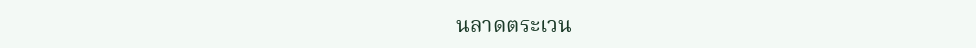นลาดตระเวน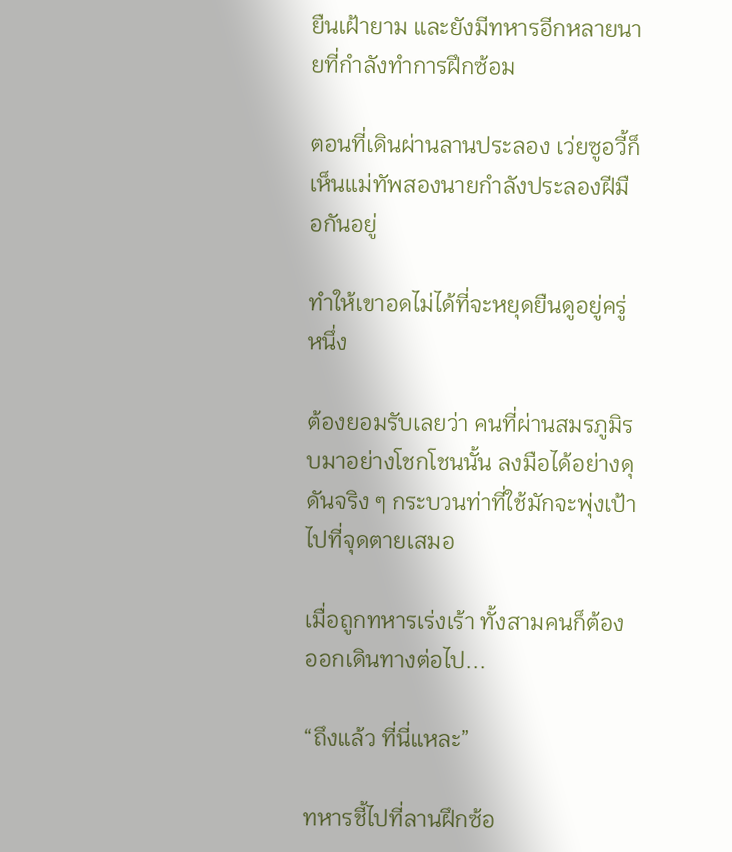ยืนเฝ้ายาม และยังมีทหารอีกหลายนายที่กำลังทำการฝึกซ้อม

ตอนที่เดินผ่านลานประลอง เว่ยซูอวี้ก็เห็นแม่ทัพสองนายกำลังประลองฝีมือกันอยู่

ทำให้เขาอดไม่ได้ที่จะหยุดยืนดูอยู่ครู่หนึ่ง

ต้องยอมรับเลยว่า คนที่ผ่านสมรภูมิรบมาอย่างโชกโชนนั้น ลงมือได้อย่างดุดันจริง ๆ กระบวนท่าที่ใช้มักจะพุ่งเป้าไปที่จุดตายเสมอ

เมื่อถูกทหารเร่งเร้า ทั้งสามคนก็ต้องออกเดินทางต่อไป...

“ถึงแล้ว ที่นี่แหละ”

ทหารชี้ไปที่ลานฝึกซ้อ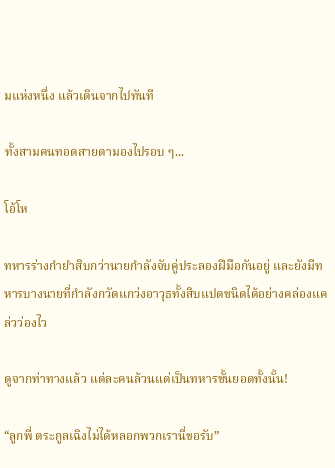มแห่งหนึ่ง แล้วเดินจากไปทันที

ทั้งสามคนทอดสายตามองไปรอบ ๆ...

โอ้โห

ทหารร่างกำยำสิบกว่านายกำลังจับคู่ประลองฝีมือกันอยู่ และยังมีทหารบางนายที่กำลังกวัดแกว่งอาวุธทั้งสิบแปดชนิดได้อย่างคล่องแคล่วว่องไว

ดูจากท่าทางแล้ว แต่ละคนล้วนแต่เป็นทหารชั้นยอดทั้งนั้น!

“ลูกพี่ ตระกูลเฉิงไม่ได้หลอกพวกเรานี่ขอรับ”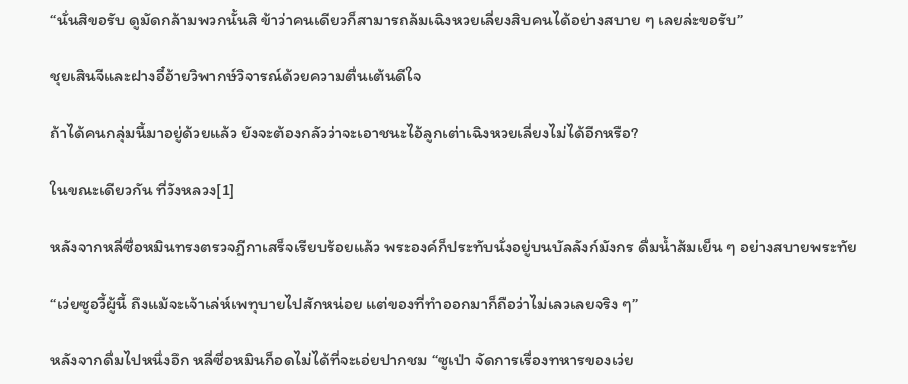“นั่นสิขอรับ ดูมัดกล้ามพวกนั้นสิ ข้าว่าคนเดียวก็สามารถล้มเฉิงหวยเลี่ยงสิบคนได้อย่างสบาย ๆ เลยล่ะขอรับ”

ชุยเสินจีและฝางอี๋อ้ายวิพากษ์วิจารณ์ด้วยความตื่นเต้นดีใจ

ถ้าได้คนกลุ่มนี้มาอยู่ด้วยแล้ว ยังจะต้องกลัวว่าจะเอาชนะไอ้ลูกเต่าเฉิงหวยเลี่ยงไม่ได้อีกหรือ?

ในขณะเดียวกัน ที่วังหลวง[1]

หลังจากหลี่ซื่อหมินทรงตรวจฎีกาเสร็จเรียบร้อยแล้ว พระองค์ก็ประทับนั่งอยู่บนบัลลังก์มังกร ดื่มน้ำส้มเย็น ๆ อย่างสบายพระทัย

“เว่ยซูอวี้ผู้นี้ ถึงแม้จะเจ้าเล่ห์เพทุบายไปสักหน่อย แต่ของที่ทำออกมาก็ถือว่าไม่เลวเลยจริง ๆ”

หลังจากดื่มไปหนึ่งอึก หลี่ซื่อหมินก็อดไม่ได้ที่จะเอ่ยปากชม “ซูเป่า จัดการเรื่องทหารของเว่ย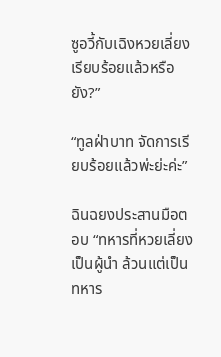ซูอวี้กับเฉิงหวยเลี่ยงเรียบร้อยแล้วหรือยัง?”

“ทูลฝ่าบาท จัดการเรียบร้อยแล้วพ่ะย่ะค่ะ”

ฉินฉยงประสานมือตอบ “ทหารที่หวยเลี่ยงเป็นผู้นำ ล้วนแต่เป็นทหาร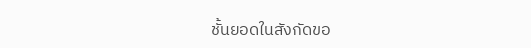ชั้นยอดในสังกัดขอ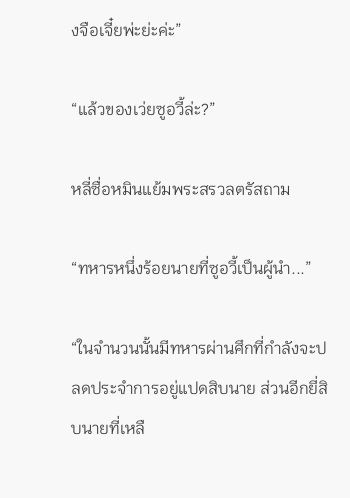งจือเจี๋ยพ่ะย่ะค่ะ”

“แล้วของเว่ยซูอวี้ล่ะ?”

หลี่ซื่อหมินแย้มพระสรวลตรัสถาม

“ทหารหนึ่งร้อยนายที่ซูอวี้เป็นผู้นำ...”

“ในจำนวนนั้นมีทหารผ่านศึกที่กำลังจะปลดประจำการอยู่แปดสิบนาย ส่วนอีกยี่สิบนายที่เหลื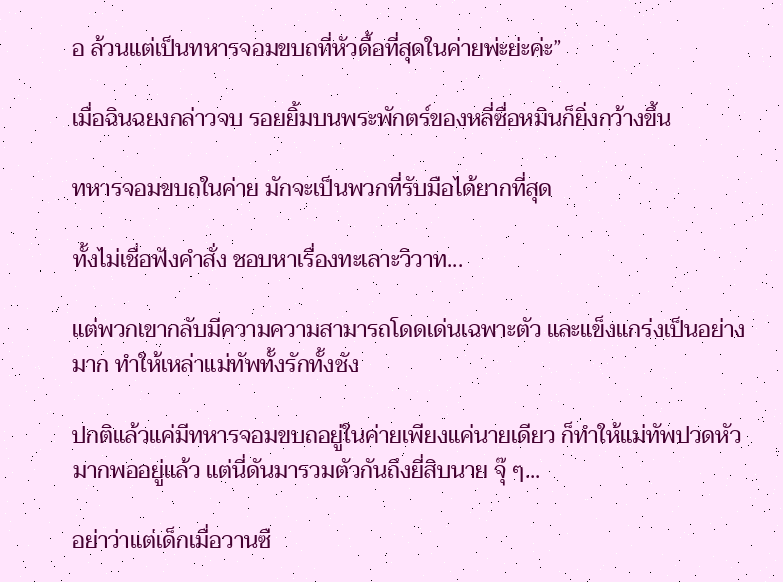อ ล้วนแต่เป็นทหารจอมขบถที่หัวดื้อที่สุดในค่ายพ่ะย่ะค่ะ”

เมื่อฉินฉยงกล่าวจบ รอยยิ้มบนพระพักตร์ของหลี่ซื่อหมินก็ยิ่งกว้างขึ้น

ทหารจอมขบถในค่าย มักจะเป็นพวกที่รับมือได้ยากที่สุด

ทั้งไม่เชื่อฟังคำสั่ง ชอบหาเรื่องทะเลาะวิวาท...

แต่พวกเขากลับมีความความสามารถโดดเด่นเฉพาะตัว และแข็งแกร่งเป็นอย่างมาก ทำให้เหล่าแม่ทัพทั้งรักทั้งชัง

ปกติแล้วแค่มีทหารจอมขบถอยู่ในค่ายเพียงแค่นายเดียว ก็ทำให้แม่ทัพปวดหัวมากพออยู่แล้ว แต่นี่ดันมารวมตัวกันถึงยี่สิบนาย จุ๊ ๆ...

อย่าว่าแต่เด็กเมื่อวานซื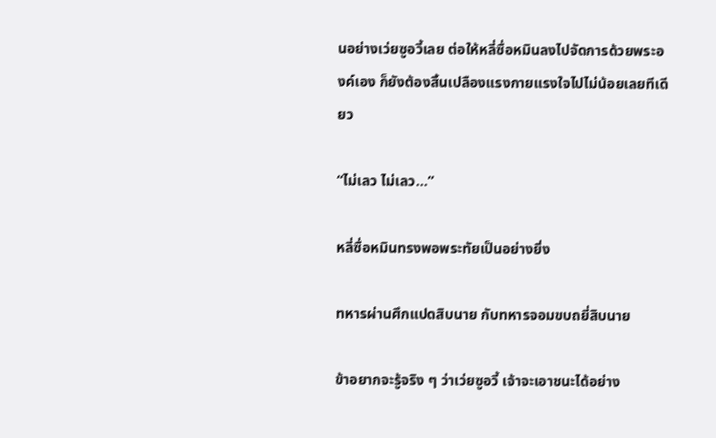นอย่างเว่ยซูอวี้เลย ต่อให้หลี่ซื่อหมินลงไปจัดการด้วยพระองค์เอง ก็ยังต้องสิ้นเปลืองแรงกายแรงใจไปไม่น้อยเลยทีเดียว

“ไม่เลว ไม่เลว...”

หลี่ซื่อหมินทรงพอพระทัยเป็นอย่างยิ่ง

ทหารผ่านศึกแปดสิบนาย กับทหารจอมขบถยี่สิบนาย

ข้าอยากจะรู้จริง ๆ ว่าเว่ยซูอวี้ เจ้าจะเอาชนะได้อย่าง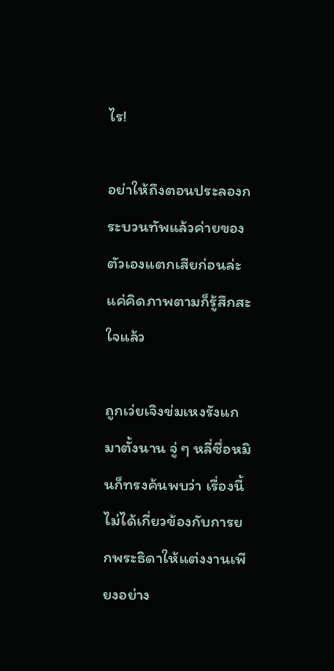ไร!

อย่าให้ถึงตอนประลองกระบวนทัพแล้วค่ายของตัวเองแตกเสียก่อนล่ะ แค่คิดภาพตามก็รู้สึกสะใจแล้ว

ถูกเว่ยเจิงข่มเหงรังแกมาตั้งนาน จู่ ๆ หลี่ซื่อหมินก็ทรงค้นพบว่า เรื่องนี้ไม่ได้เกี่ยวข้องกับการยกพระธิดาให้แต่งงานเพียงอย่าง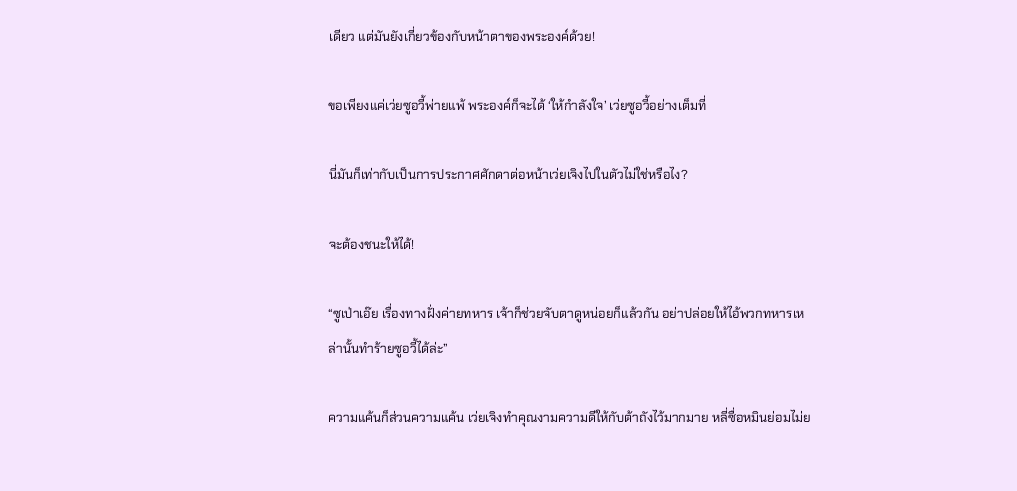เดียว แต่มันยังเกี่ยวข้องกับหน้าตาของพระองค์ด้วย!

ขอเพียงแค่เว่ยซูอวี้พ่ายแพ้ พระองค์ก็จะได้ ‘ให้กำลังใจ’ เว่ยซูอวี้อย่างเต็มที่

นี่มันก็เท่ากับเป็นการประกาศศักดาต่อหน้าเว่ยเจิงไปในตัวไม่ใช่หรือไง?

จะต้องชนะให้ได้!

“ซูเป่าเอ๊ย เรื่องทางฝั่งค่ายทหาร เจ้าก็ช่วยจับตาดูหน่อยก็แล้วกัน อย่าปล่อยให้ไอ้พวกทหารเหล่านั้นทำร้ายซูอวี้ได้ล่ะ”

ความแค้นก็ส่วนความแค้น เว่ยเจิงทำคุณงามความดีให้กับต้าถังไว้มากมาย หลี่ซื่อหมินย่อมไม่ย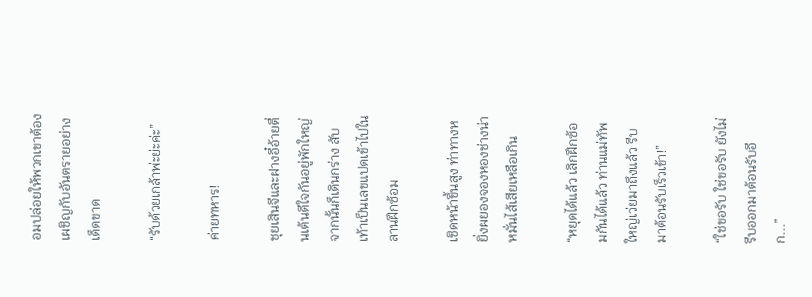อมปล่อยให้พวกเขาต้องเผชิญกับอันตรายอย่างเด็ดขาด

“รับด้วยเกล้าพ่ะย่ะค่ะ”

ค่ายทหาร!

ชุยเสินจีและฝางอี๋อ้ายตื่นเต้นดีใจกันอยู่พักใหญ่ จากนั้นก็เดินกร่าง สับเท้าเป็นเลขแปดเข้าไปในลานฝึกซ้อม

เชิดหน้าขึ้นสูง ท่าทางหยิ่งผยองจองหองช่างน่าหมั่นไส้เสียเหลือเกิน

“หยุดได้แล้ว เลิกฝึกซ้อมกันได้แล้ว ท่านแม่ทัพใหญ่เว่ยมาถึงแล้ว รีบมาต้อนรับเร็วเข้า!”

“ใช่ขอรับ ใช่ขอรับ ยังไม่รีบออกมาต้อนรับอีก...”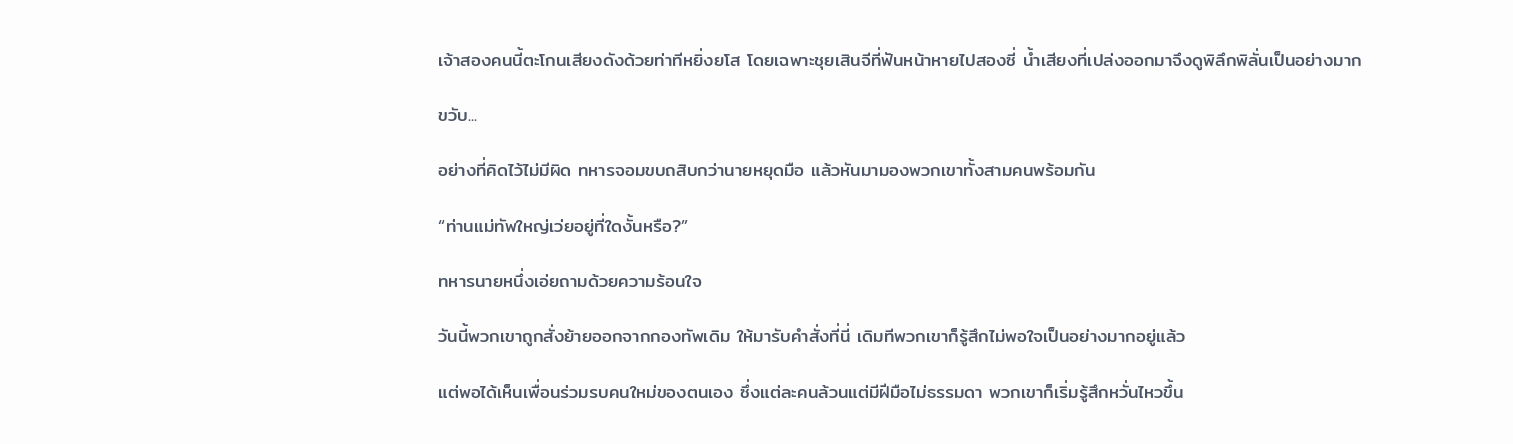เจ้าสองคนนี้ตะโกนเสียงดังด้วยท่าทีหยิ่งยโส โดยเฉพาะชุยเสินจีที่ฟันหน้าหายไปสองซี่ น้ำเสียงที่เปล่งออกมาจึงดูพิลึกพิลั่นเป็นอย่างมาก

ขวับ...

อย่างที่คิดไว้ไม่มีผิด ทหารจอมขบถสิบกว่านายหยุดมือ แล้วหันมามองพวกเขาทั้งสามคนพร้อมกัน

“ท่านแม่ทัพใหญ่เว่ยอยู่ที่ใดงั้นหรือ?”

ทหารนายหนึ่งเอ่ยถามด้วยความร้อนใจ

วันนี้พวกเขาถูกสั่งย้ายออกจากกองทัพเดิม ให้มารับคำสั่งที่นี่ เดิมทีพวกเขาก็รู้สึกไม่พอใจเป็นอย่างมากอยู่แล้ว

แต่พอได้เห็นเพื่อนร่วมรบคนใหม่ของตนเอง ซึ่งแต่ละคนล้วนแต่มีฝีมือไม่ธรรมดา พวกเขาก็เริ่มรู้สึกหวั่นไหวขึ้น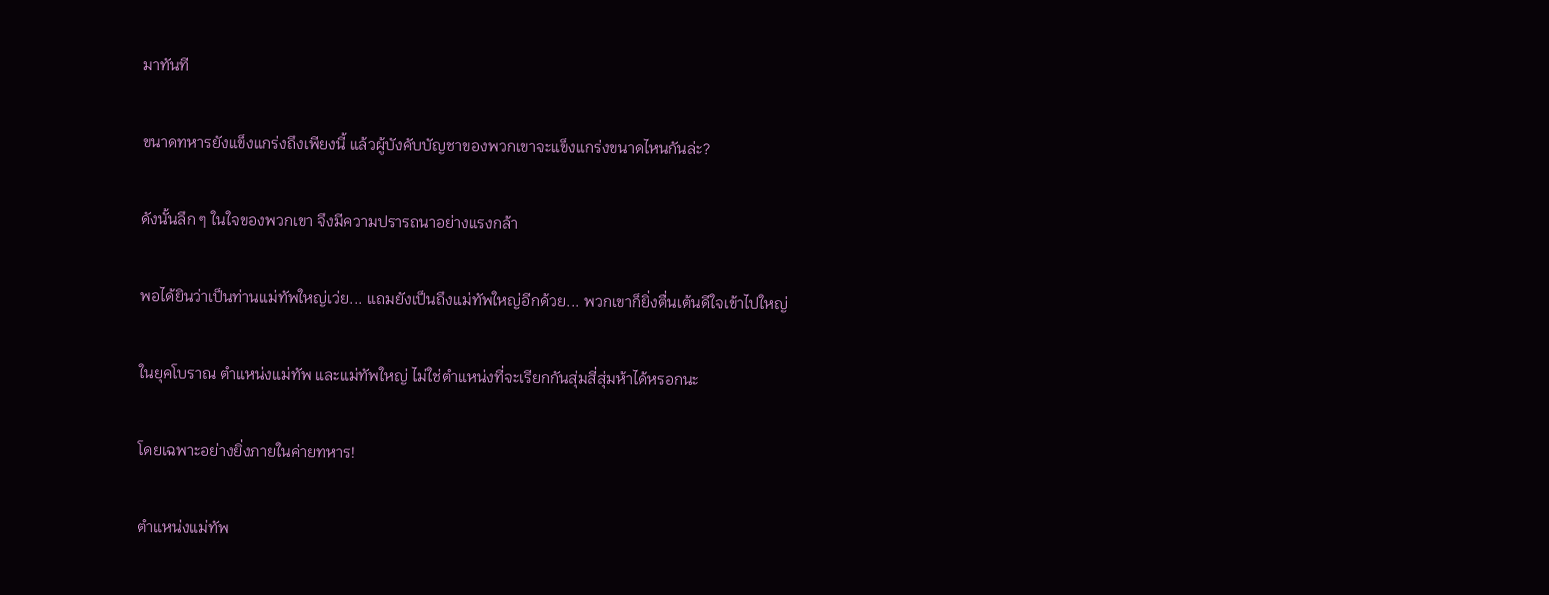มาทันที

ขนาดทหารยังแข็งแกร่งถึงเพียงนี้ แล้วผู้บังคับบัญชาของพวกเขาจะแข็งแกร่งขนาดไหนกันล่ะ?

ดังนั้นลึก ๆ ในใจของพวกเขา จึงมีความปรารถนาอย่างแรงกล้า

พอได้ยินว่าเป็นท่านแม่ทัพใหญ่เว่ย... แถมยังเป็นถึงแม่ทัพใหญ่อีกด้วย... พวกเขาก็ยิ่งตื่นเต้นดีใจเข้าไปใหญ่

ในยุคโบราณ ตำแหน่งแม่ทัพ และแม่ทัพใหญ่ ไม่ใช่ตำแหน่งที่จะเรียกกันสุ่มสี่สุ่มห้าได้หรอกนะ

โดยเฉพาะอย่างยิ่งภายในค่ายทหาร!

ตำแหน่งแม่ทัพ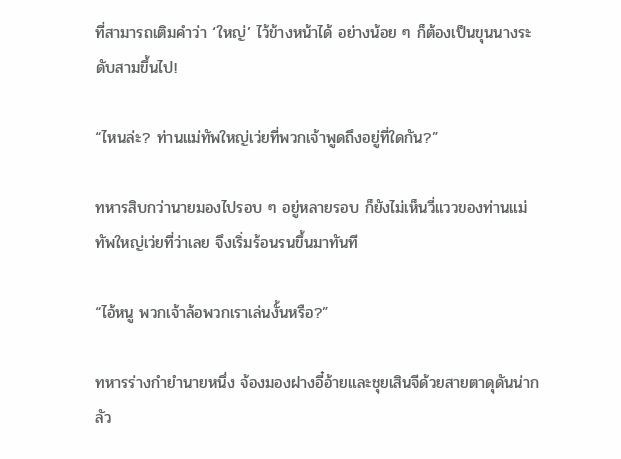ที่สามารถเติมคำว่า ‘ใหญ่’ ไว้ข้างหน้าได้ อย่างน้อย ๆ ก็ต้องเป็นขุนนางระดับสามขึ้นไป!

“ไหนล่ะ? ท่านแม่ทัพใหญ่เว่ยที่พวกเจ้าพูดถึงอยู่ที่ใดกัน?”

ทหารสิบกว่านายมองไปรอบ ๆ อยู่หลายรอบ ก็ยังไม่เห็นวี่แววของท่านแม่ทัพใหญ่เว่ยที่ว่าเลย จึงเริ่มร้อนรนขึ้นมาทันที

“ไอ้หนู พวกเจ้าล้อพวกเราเล่นงั้นหรือ?”

ทหารร่างกำยำนายหนึ่ง จ้องมองฝางอี๋อ้ายและชุยเสินจีด้วยสายตาดุดันน่ากลัว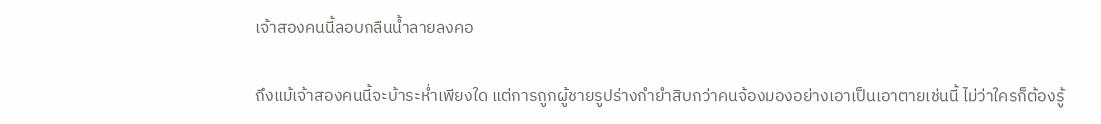เจ้าสองคนนี้ลอบกลืนน้ำลายลงคอ

ถึงแม้เจ้าสองคนนี้จะบ้าระห่ำเพียงใด แต่การถูกผู้ชายรูปร่างกำยำสิบกว่าคนจ้องมองอย่างเอาเป็นเอาตายเช่นนี้ ไม่ว่าใครก็ต้องรู้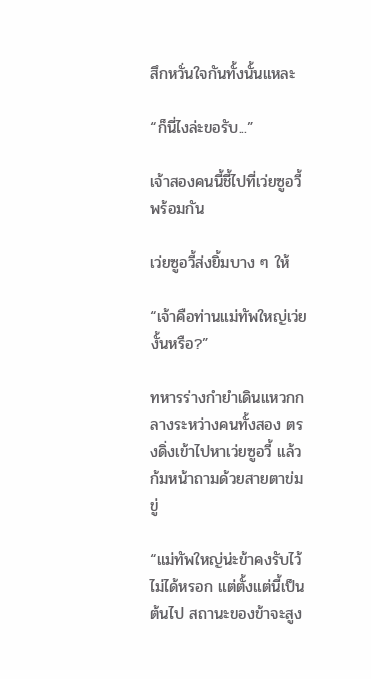สึกหวั่นใจกันทั้งนั้นแหละ

“ก็นี่ไงล่ะขอรับ...”

เจ้าสองคนนี้ชี้ไปที่เว่ยซูอวี้พร้อมกัน

เว่ยซูอวี้ส่งยิ้มบาง ๆ ให้

“เจ้าคือท่านแม่ทัพใหญ่เว่ยงั้นหรือ?”

ทหารร่างกำยำเดินแหวกกลางระหว่างคนทั้งสอง ตรงดิ่งเข้าไปหาเว่ยซูอวี้ แล้วก้มหน้าถามด้วยสายตาข่มขู่

“แม่ทัพใหญ่น่ะข้าคงรับไว้ไม่ได้หรอก แต่ตั้งแต่นี้เป็นต้นไป สถานะของข้าจะสูง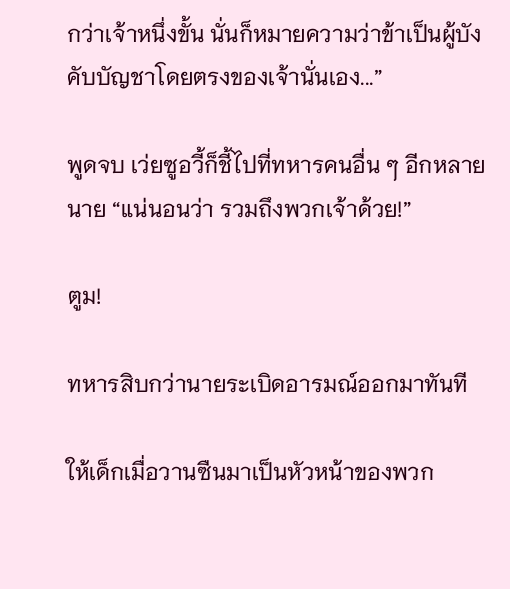กว่าเจ้าหนึ่งขั้น นั่นก็หมายความว่าข้าเป็นผู้บังคับบัญชาโดยตรงของเจ้านั่นเอง...”

พูดจบ เว่ยซูอวี้ก็ชี้ไปที่ทหารคนอื่น ๆ อีกหลายนาย “แน่นอนว่า รวมถึงพวกเจ้าด้วย!”

ตูม!

ทหารสิบกว่านายระเบิดอารมณ์ออกมาทันที

ให้เด็กเมื่อวานซืนมาเป็นหัวหน้าของพวก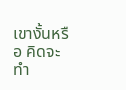เขางั้นหรือ คิดจะทำ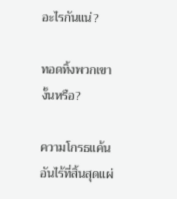อะไรกันแน่?

ทอดทิ้งพวกเขางั้นหรือ?

ความโกรธแค้นอันไร้ที่สิ้นสุดแผ่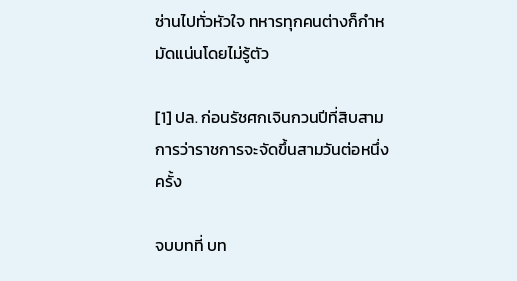ซ่านไปทั่วหัวใจ ทหารทุกคนต่างก็กำหมัดแน่นโดยไม่รู้ตัว

[1] ปล. ก่อนรัชศกเจินกวนปีที่สิบสาม การว่าราชการจะจัดขึ้นสามวันต่อหนึ่งครั้ง

จบบทที่ บท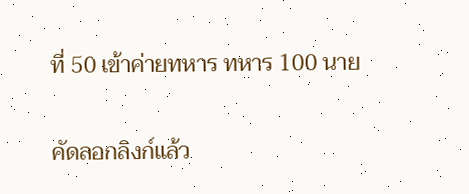ที่ 50 เข้าค่ายทหาร ทหาร 100 นาย

คัดลอกลิงก์แล้ว